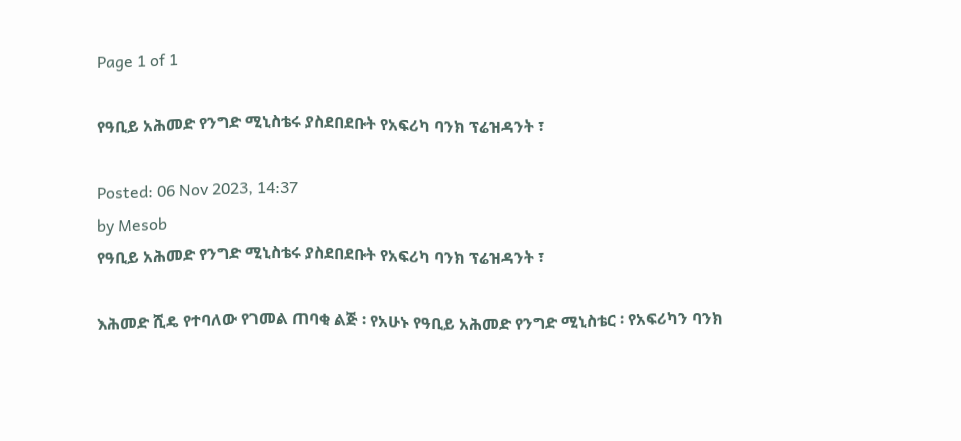Page 1 of 1

የዓቢይ አሕመድ የንግድ ሚኒስቴሩ ያስደበደቡት የአፍሪካ ባንክ ፕሬዝዳንት ፣

Posted: 06 Nov 2023, 14:37
by Mesob
የዓቢይ አሕመድ የንግድ ሚኒስቴሩ ያስደበደቡት የአፍሪካ ባንክ ፕሬዝዳንት ፣

እሕመድ ሺዴ የተባለው የገመል ጠባቂ ልጅ ፡ የአሁኑ የዓቢይ አሕመድ የንግድ ሚኒስቴር ፡ የአፍሪካን ባንክ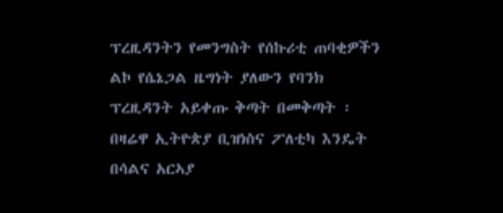ፕረዚዳንትን የመንግስት የሰኩሪቲ ጠባቂዎችን ልኮ የሴኔጋል ዜግነት ያለውን የባንክ ፕረዚዳንት አይቀጡ ቅጣት በመቅጣት ፡ በዛሬዋ ኢትዮጵያ ቢዝነስና ፖለቲካ እንዴት በሳልና አርኣያ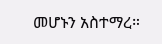መሆኑን አስተማረ።